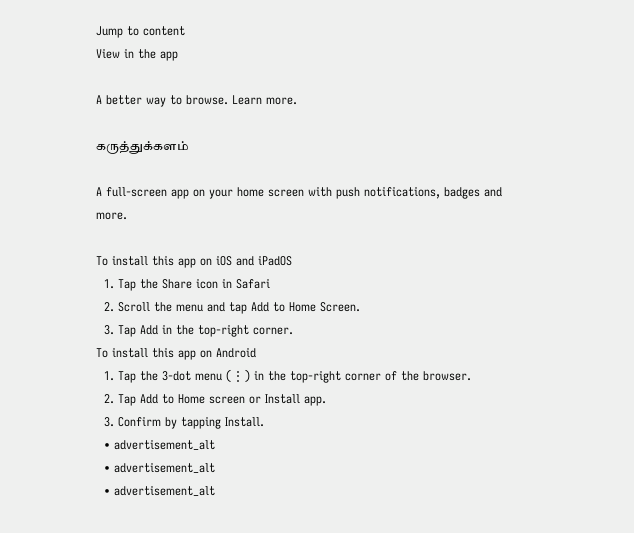Jump to content
View in the app

A better way to browse. Learn more.

கருத்துக்களம்

A full-screen app on your home screen with push notifications, badges and more.

To install this app on iOS and iPadOS
  1. Tap the Share icon in Safari
  2. Scroll the menu and tap Add to Home Screen.
  3. Tap Add in the top-right corner.
To install this app on Android
  1. Tap the 3-dot menu (⋮) in the top-right corner of the browser.
  2. Tap Add to Home screen or Install app.
  3. Confirm by tapping Install.
  • advertisement_alt
  • advertisement_alt
  • advertisement_alt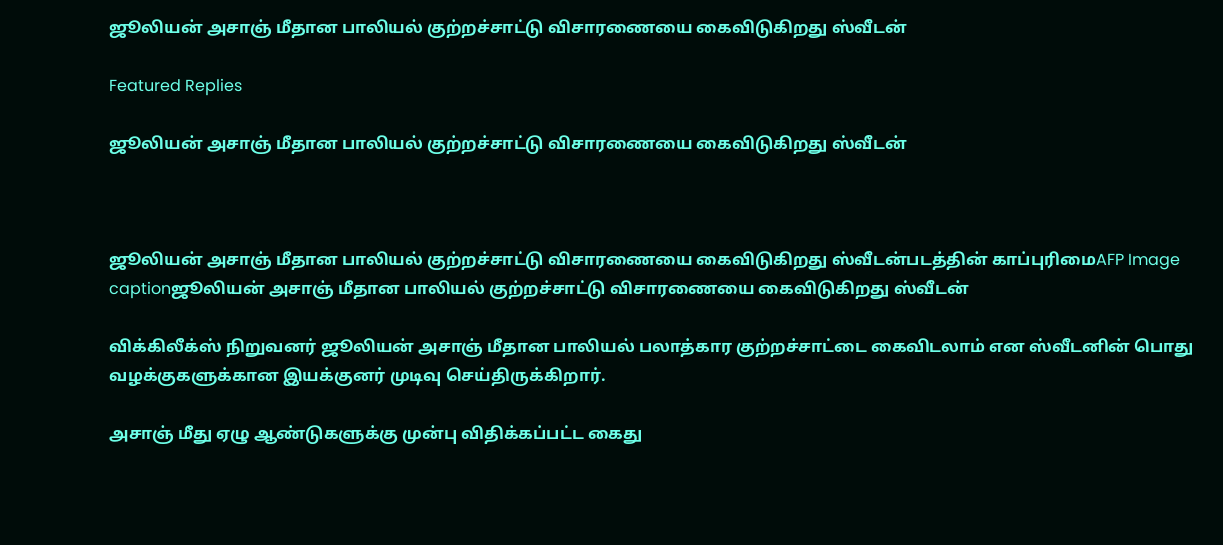ஜூலியன் அசாஞ் மீதான பாலியல் குற்றச்சாட்டு விசாரணையை கைவிடுகிறது ஸ்வீடன்

Featured Replies

ஜூலியன் அசாஞ் மீதான பாலியல் குற்றச்சாட்டு விசாரணையை கைவிடுகிறது ஸ்வீடன்



ஜூலியன் அசாஞ் மீதான பாலியல் குற்றச்சாட்டு விசாரணையை கைவிடுகிறது ஸ்வீடன்படத்தின் காப்புரிமைAFP Image captionஜூலியன் அசாஞ் மீதான பாலியல் குற்றச்சாட்டு விசாரணையை கைவிடுகிறது ஸ்வீடன்

விக்கிலீக்ஸ் நிறுவனர் ஜூலியன் அசாஞ் மீதான பாலியல் பலாத்கார குற்றச்சாட்டை கைவிடலாம் என ஸ்வீடனின் பொது வழக்குகளுக்கான இயக்குனர் முடிவு செய்திருக்கிறார்.

அசாஞ் மீது ஏழு ஆண்டுகளுக்கு முன்பு விதிக்கப்பட்ட கைது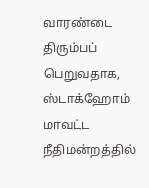வாரண்டை திரும்பப் பெறுவதாக, ஸ்டாக்ஹோம் மாவட்ட நீதிமன்றத்தில்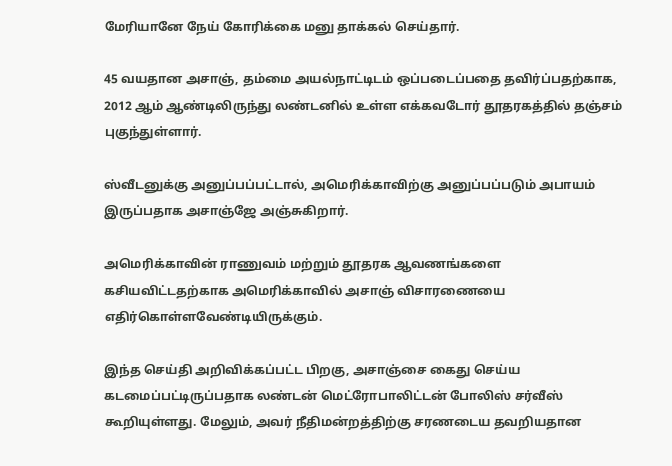மேரியானே நேய் கோரிக்கை மனு தாக்கல் செய்தார்.

45 வயதான அசாஞ், தம்மை அயல்நாட்டிடம் ஒப்படைப்பதை தவிர்ப்பதற்காக, 2012 ஆம் ஆண்டிலிருந்து லண்டனில் உள்ள எக்கவடோர் தூதரகத்தில் தஞ்சம் புகுந்துள்ளார்.

ஸ்வீடனுக்கு அனுப்பப்பட்டால், அமெரிக்காவிற்கு அனுப்பப்படும் அபாயம் இருப்பதாக அசாஞ்ஜே அஞ்சுகிறார்.

அமெரிக்காவின் ராணுவம் மற்றும் தூதரக ஆவணங்களை கசியவிட்டதற்காக அமெரிக்காவில் அசாஞ் விசாரணையை எதிர்கொள்ளவேண்டியிருக்கும்.

இந்த செய்தி அறிவிக்கப்பட்ட பிறகு, அசாஞ்சை கைது செய்ய கடமைப்பட்டிருப்பதாக லண்டன் மெட்ரோபாலிட்டன் போலிஸ் சர்வீஸ் கூறியுள்ளது. மேலும், அவர் நீதிமன்றத்திற்கு சரணடைய தவறியதான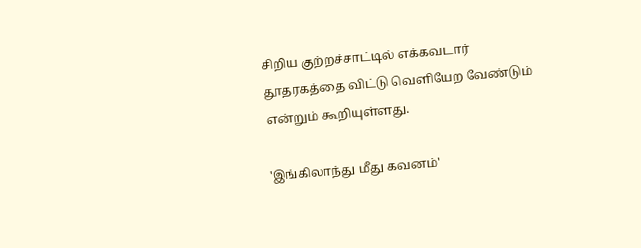சிறிய குற்றச்சாட்டில் எக்கவடார் தூதரகத்தை விட்டு வெளியேற வேண்டும் என்றும் கூறியுள்ளது.

'இங்கிலாந்து மீது கவனம்'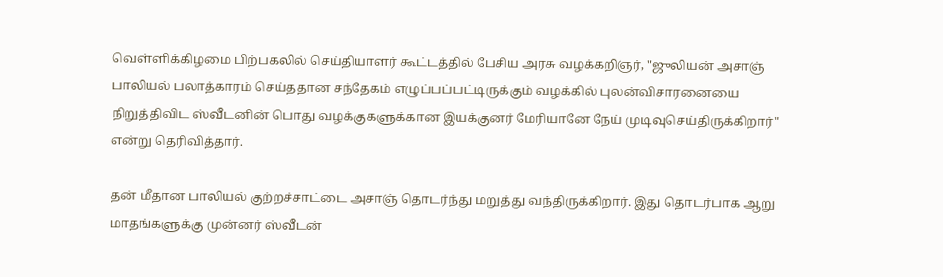வெள்ளிக்கிழமை பிற்பகலில் செய்தியாளர் கூட்டத்தில் பேசிய அரசு வழக்கறிஞர், "ஜுலியன் அசாஞ் பாலியல் பலாத்காரம் செய்ததான சந்தேகம் எழுப்பப்பட்டிருக்கும் வழக்கில் புலன்விசாரனையை நிறுத்திவிட ஸ்வீடனின் பொது வழக்குகளுக்கான இயக்குனர் மேரியானே நேய் முடிவுசெய்திருக்கிறார்" என்று தெரிவித்தார்.

தன் மீதான பாலியல் குற்றச்சாட்டை அசாஞ் தொடர்ந்து மறுத்து வந்திருக்கிறார். இது தொடர்பாக ஆறு மாதங்களுக்கு முன்னர் ஸ்வீடன்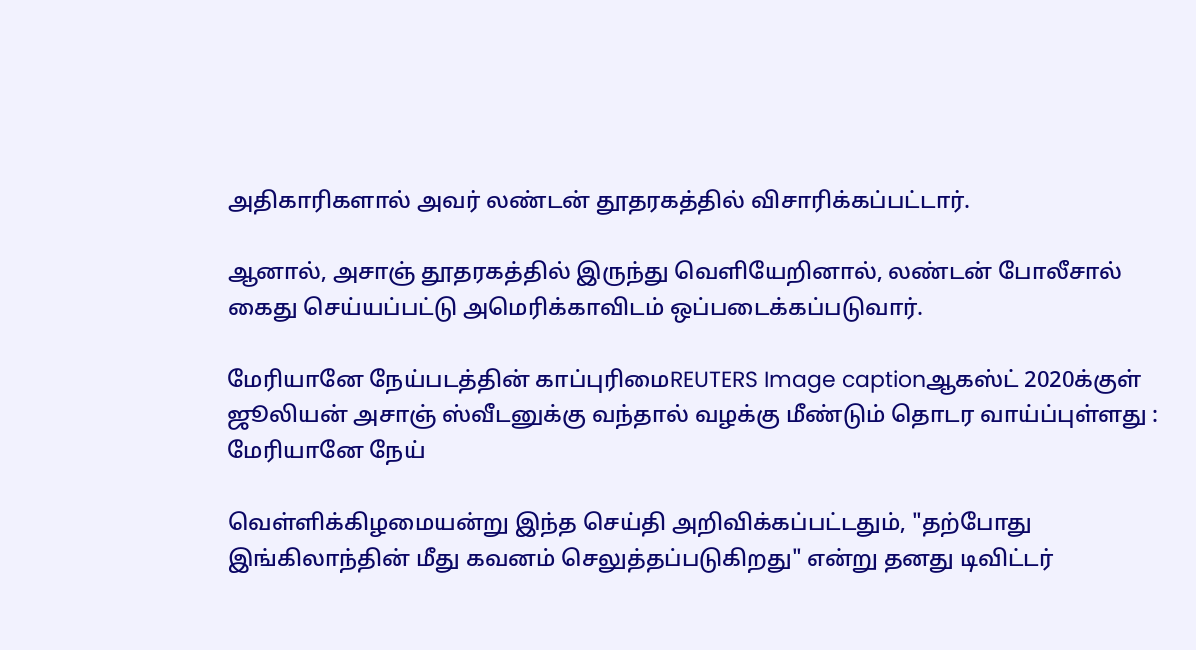அதிகாரிகளால் அவர் லண்டன் தூதரகத்தில் விசாரிக்கப்பட்டார்.

ஆனால், அசாஞ் தூதரகத்தில் இருந்து வெளியேறினால், லண்டன் போலீசால் கைது செய்யப்பட்டு அமெரிக்காவிடம் ஒப்படைக்கப்படுவார்.

மேரியானே நேய்படத்தின் காப்புரிமைREUTERS Image captionஆகஸ்ட் 2020க்குள் ஜூலியன் அசாஞ் ஸ்வீடனுக்கு வந்தால் வழக்கு மீண்டும் தொடர வாய்ப்புள்ளது : மேரியானே நேய்

வெள்ளிக்கிழமையன்று இந்த செய்தி அறிவிக்கப்பட்டதும், "தற்போது இங்கிலாந்தின் மீது கவனம் செலுத்தப்படுகிறது" என்று தனது டிவிட்டர்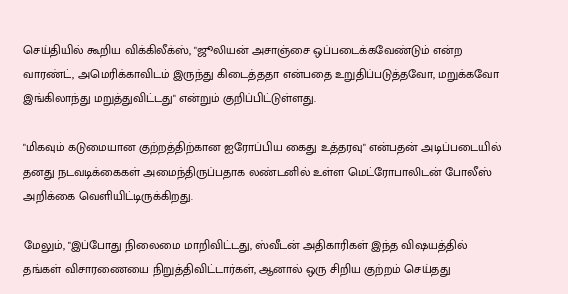செய்தியில் கூறிய விக்கிலீக்ஸ், "ஜூலியன் அசாஞ்சை ஒப்படைக்கவேண்டும் என்ற வாரண்ட், அமெரிக்காவிடம் இருந்து கிடைத்ததா என்பதை உறுதிப்படுத்தவோ, மறுக்கவோ இங்கிலாந்து மறுத்துவிட்டது" என்றும் குறிப்பிட்டுள்ளது.

"மிகவும் கடுமையான குற்றத்திற்கான ஐரோப்பிய கைது உத்தரவு" என்பதன் அடிப்படையில் தனது நடவடிக்கைகள் அமைந்திருப்பதாக லண்டனில் உள்ள மெட்ரோபாலிடன் போலீஸ் அறிக்கை வெளியிட்டிருக்கிறது.

மேலும், "இப்போது நிலைமை மாறிவிட்டது, ஸ்வீடன் அதிகாரிகள் இந்த விஷயத்தில் தங்கள் விசாரணையை நிறுத்திவிட்டார்கள், ஆனால் ஒரு சிறிய குற்றம் செய்தது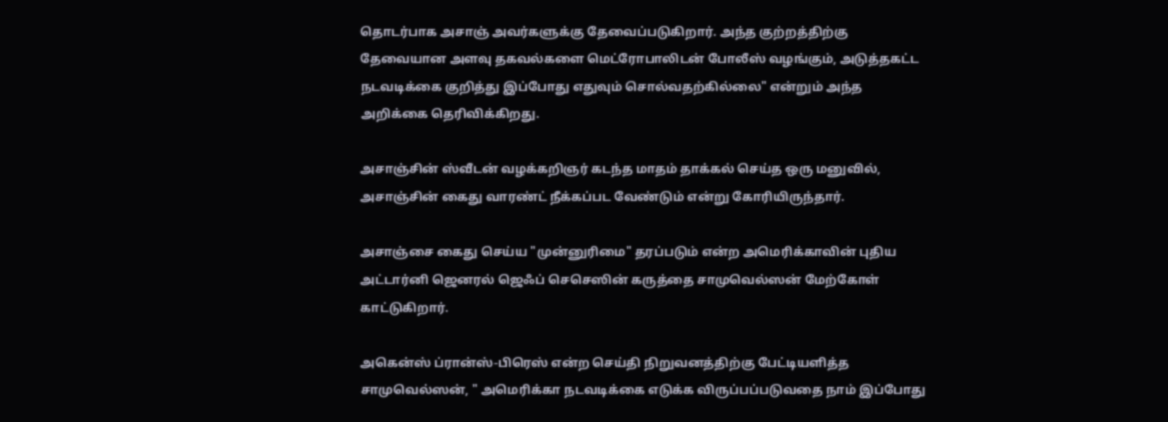தொடர்பாக அசாஞ் அவர்களுக்கு தேவைப்படுகிறார். அந்த குற்றத்திற்கு தேவையான அளவு தகவல்களை மெட்ரோபாலிடன் போலீஸ் வழங்கும், அடுத்தகட்ட நடவடிக்கை குறித்து இப்போது எதுவும் சொல்வதற்கில்லை" என்றும் அந்த அறிக்கை தெரிவிக்கிறது.

அசாஞ்சின் ஸ்வீடன் வழக்கறிஞர் கடந்த மாதம் தாக்கல் செய்த ஒரு மனுவில், அசாஞ்சின் கைது வாரண்ட் நீக்கப்பட வேண்டும் என்று கோரியிருந்தார்.

அசாஞ்சை கைது செய்ய "முன்னுரிமை" தரப்படும் என்ற அமெரிக்காவின் புதிய அட்டார்னி ஜெனரல் ஜெஃப் செசெஸின் கருத்தை சாமுவெல்ஸன் மேற்கோள் காட்டுகிறார்.

அகென்ஸ் ப்ரான்ஸ்-பிரெஸ் என்ற செய்தி நிறுவனத்திற்கு பேட்டியளித்த சாமுவெல்ஸன், " அமெரிக்கா நடவடிக்கை எடுக்க விருப்பப்படுவதை நாம் இப்போது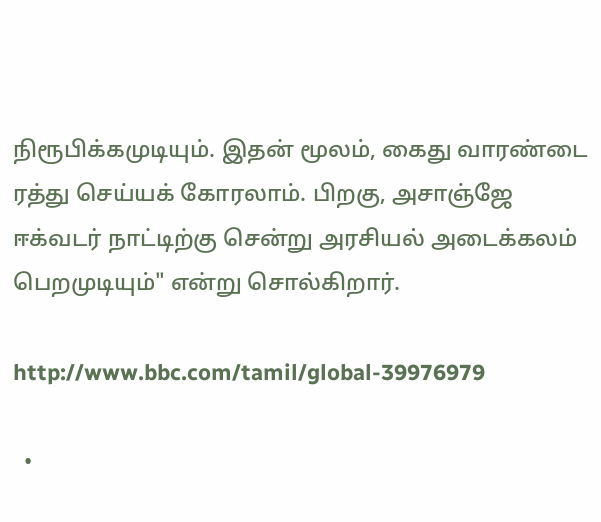நிரூபிக்கமுடியும். இதன் மூலம், கைது வாரண்டை ரத்து செய்யக் கோரலாம். பிறகு, அசாஞ்ஜே ஈக்வடர் நாட்டிற்கு சென்று அரசியல் அடைக்கலம் பெறமுடியும்" என்று சொல்கிறார்.

http://www.bbc.com/tamil/global-39976979

  •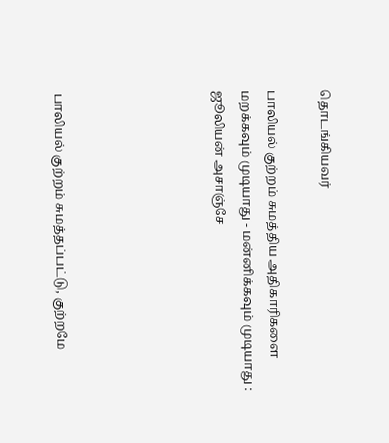தொடங்கியவர்

பாலியல் குற்றம் சுமத்திய அதிகாரிகளை மறக்கவும் முடியாது - மன்னிக்கவும் முடியாது : ஜூலியன் அசாஞ்சே





பாலியல் குற்றம் சுமத்தப்பட்டு, குற்றமே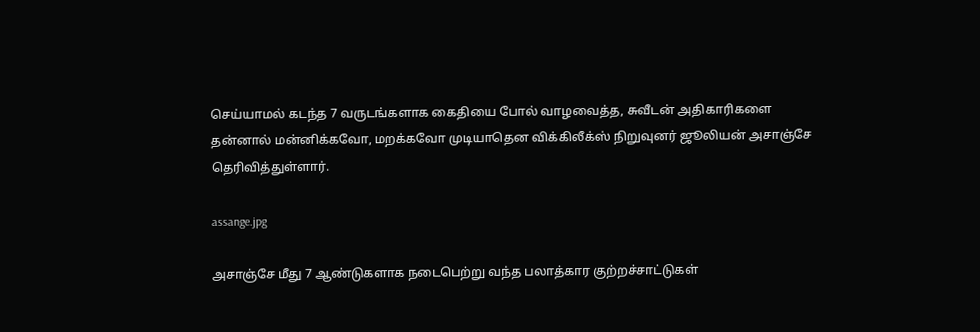செய்யாமல் கடந்த 7 வருடங்களாக கைதியை போல் வாழவைத்த, சுவீடன் அதிகாரிகளை தன்னால் மன்னிக்கவோ, மறக்கவோ முடியாதென விக்கிலீக்ஸ் நிறுவுனர் ஜூலியன் அசாஞ்சே தெரிவித்துள்ளார்.

assange.jpg

அசாஞ்சே மீது 7 ஆண்டுகளாக நடைபெற்று வந்த பலாத்கார குற்றச்சாட்டுகள்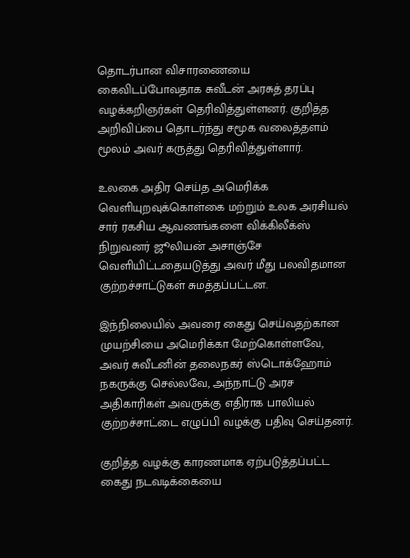தொடர்பான விசாரணையை கைவிடப்போவதாக சுவீடன் அரசுத் தரப்பு வழக்கறிஞர்கள் தெரிவித்துள்ளனர். குறித்த அறிவிப்பை தொடர்ந்து சமூக வலைத்தளம் மூலம் அவர் கருத்து தெரிவித்துள்ளார்.

உலகை அதிர செய்த அமெரிக்க வெளியுறவுக்கொள்கை மற்றும் உலக அரசியல் சார் ரகசிய ஆவணங்களை விக்கிலீக்ஸ் நிறுவனர் ஜூலியன் அசாஞ்சே வெளியிட்டதையடுத்து அவர் மீது பலவிதமான குற்றச்சாட்டுகள் சுமத்தப்பட்டன.

இந்நிலையில் அவரை கைது செய்வதற்கான முயற்சியை அமெரிக்கா மேற்கொள்ளவே, அவர் சுவீடனின் தலைநகர் ஸ்டொக்ஹோம் நகருக்கு செல்லவே, அந்நாட்டு அரச அதிகாரிகள் அவருக்கு எதிராக பாலியல் குற்றச்சாட்டை எழுப்பி வழக்கு பதிவு செய்தனர்.

குறித்த வழக்கு காரணமாக ஏற்படுத்தப்பட்ட கைது நடவடிக்கையை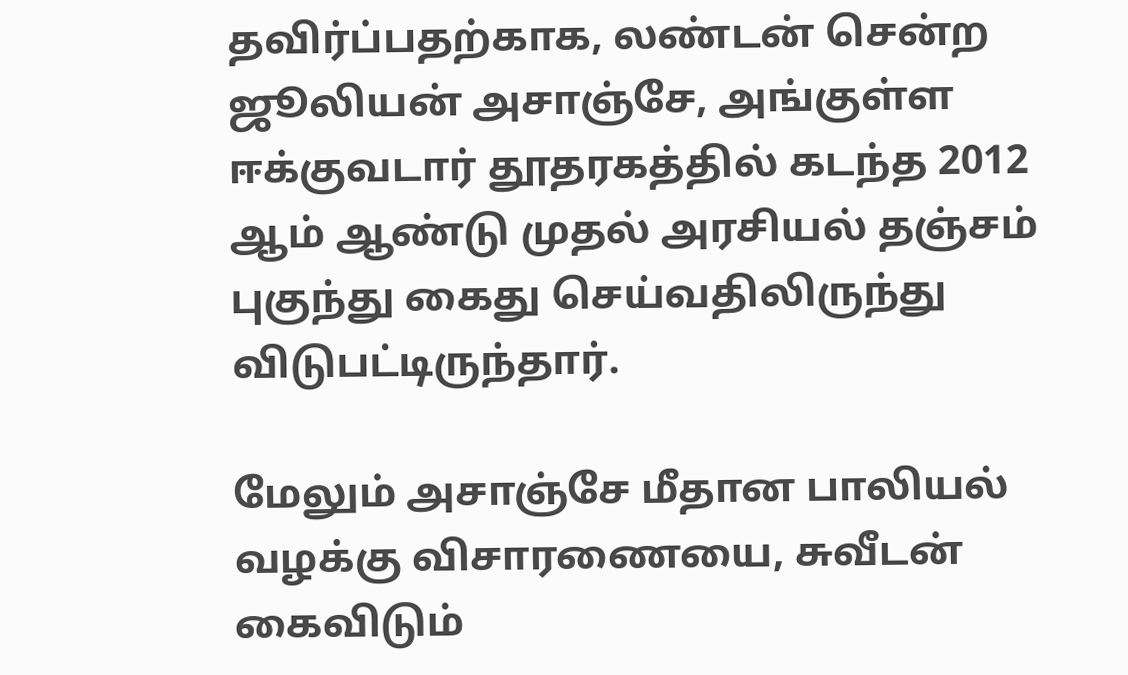தவிர்ப்பதற்காக, லண்டன் சென்ற ஜூலியன் அசாஞ்சே, அங்குள்ள ஈக்குவடார் தூதரகத்தில் கடந்த 2012 ஆம் ஆண்டு முதல் அரசியல் தஞ்சம் புகுந்து கைது செய்வதிலிருந்து விடுபட்டிருந்தார்.

மேலும் அசாஞ்சே மீதான பாலியல் வழக்கு விசாரணையை, சுவீடன் கைவிடும்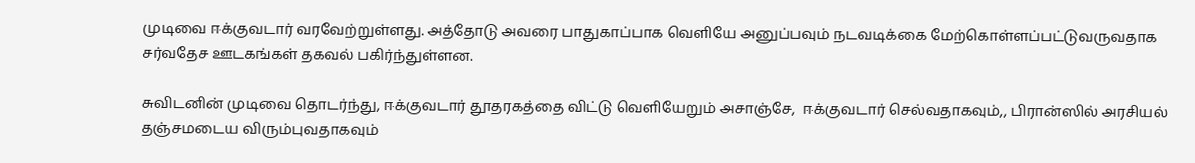முடிவை ஈக்குவடார் வரவேற்றுள்ளது. அத்தோடு அவரை பாதுகாப்பாக வெளியே அனுப்பவும் நடவடிக்கை மேற்கொள்ளப்பட்டுவருவதாக சர்வதேச ஊடகங்கள் தகவல் பகிர்ந்துள்ளன.

சுவிடனின் முடிவை தொடர்ந்து, ஈக்குவடார் தூதரகத்தை விட்டு வெளியேறும் அசாஞ்சே,  ஈக்குவடார் செல்வதாகவும்,, பிரான்ஸில் அரசியல் தஞ்சமடைய விரும்புவதாகவும்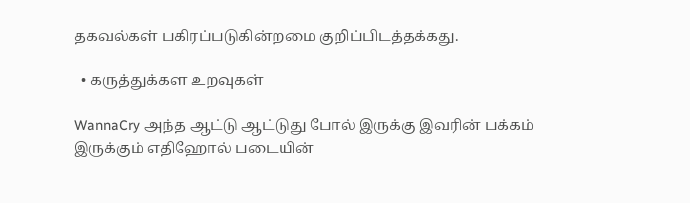தகவல்கள் பகிரப்படுகின்றமை குறிப்பிடத்தக்கது.

  • கருத்துக்கள உறவுகள்

WannaCry அந்த ஆட்டு ஆட்டுது போல் இருக்கு இவரின் பக்கம் இருக்கும் எதிஹோல் படையின்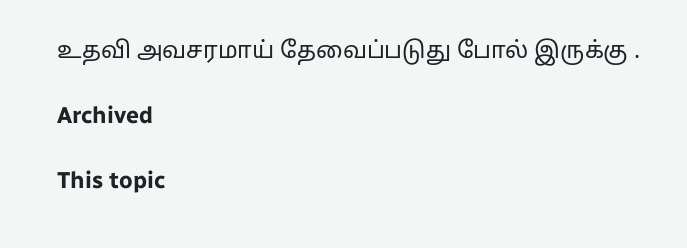உதவி அவசரமாய் தேவைப்படுது போல் இருக்கு .

Archived

This topic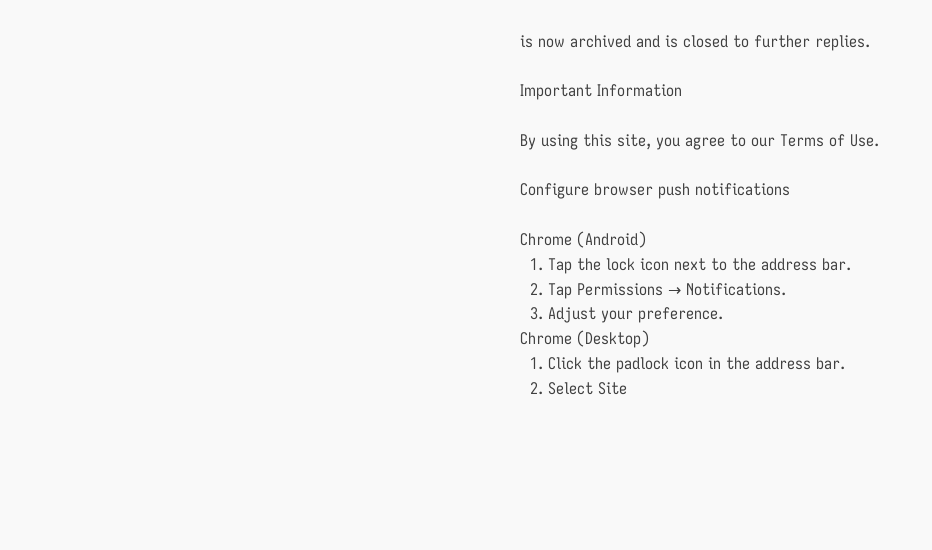is now archived and is closed to further replies.

Important Information

By using this site, you agree to our Terms of Use.

Configure browser push notifications

Chrome (Android)
  1. Tap the lock icon next to the address bar.
  2. Tap Permissions → Notifications.
  3. Adjust your preference.
Chrome (Desktop)
  1. Click the padlock icon in the address bar.
  2. Select Site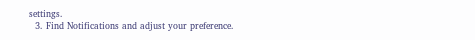settings.
  3. Find Notifications and adjust your preference.